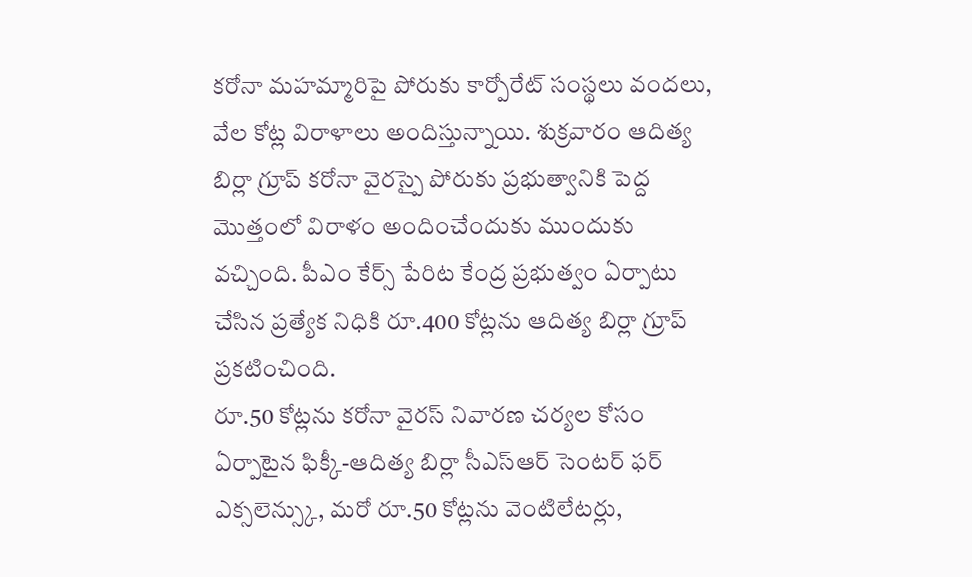కరోనా మహమ్మారిపై పోరుకు కార్పోరేట్ సంస్థలు వందలు, వేల కోట్ల విరాళాలు అందిస్తున్నాయి. శుక్రవారం ఆదిత్య బిర్లా గ్రూప్ కరోనా వైరస్పై పోరుకు ప్రభుత్వానికి పెద్ద మొత్తంలో విరాళం అందించేందుకు ముందుకు వచ్చింది. పీఎం కేర్స్ పేరిట కేంద్ర ప్రభుత్వం ఏర్పాటు చేసిన ప్రత్యేక నిధికి రూ.400 కోట్లను ఆదిత్య బిర్లా గ్రూప్ ప్రకటించింది.
రూ.50 కోట్లను కరోనా వైరస్ నివారణ చర్యల కోసం ఏర్పాటైన ఫిక్కీ-ఆదిత్య బిర్లా సీఎస్ఆర్ సెంటర్ ఫర్ ఎక్సలెన్స్కు, మరో రూ.50 కోట్లను వెంటిలేటర్లు,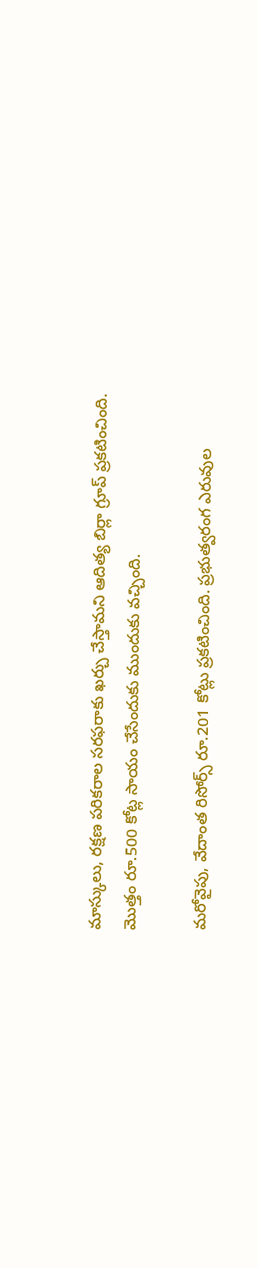మాస్కులు, రక్షణ పరికరాల సరఫరాకు ఖర్చు చేస్తామని ఆదిత్య బిర్లా గ్రూప్ ప్రకటించింది. మొత్తం రూ.500 కోట్ల సాయం చేసేందుకు ముందుకు వచ్చింది.

మరోవైపు, వేదాంత రిసోర్స్ రూ.201 కోట్లు ప్రకటించింది. ప్రభుత్వరంగ ఎరువుల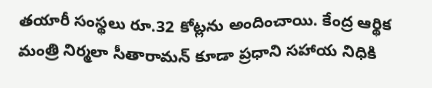తయారీ సంస్థలు రూ.32 కోట్లను అందించాయి. కేంద్ర ఆర్థిక మంత్రి నిర్మలా సీతారామన్ కూడా ప్రధాని సహాయ నిధికి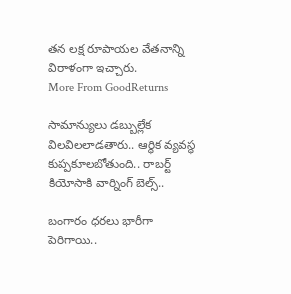తన లక్ష రూపాయల వేతనాన్ని విరాళంగా ఇచ్చారు.
More From GoodReturns

సామాన్యులు డబ్బుల్లేక విలవిలలాడతారు.. ఆర్థిక వ్యవస్థ కుప్పకూలబోతుంది.. రాబర్ట్ కియోసాకి వార్నింగ్ బెల్స్..

బంగారం ధరలు భారీగా పెరిగాయి..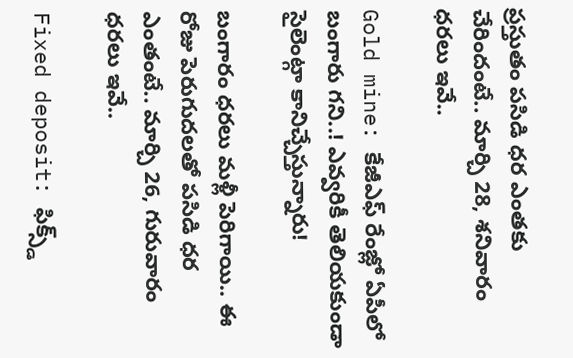ప్రస్తుతం పసిడి ధర ఎంతకు చేరిందంటే.. మార్చి 28, శనివారం ధరలు ఇవే..

Gold mine: కేజీఎఫ్ రేంజ్లో ఏపీలో బంగారు గని..! ఎవ్వరికీ తెలియకుండా సైలెంట్గా కానిచ్చేస్తున్నారు!

బంగారం ధరలు మళ్లీ పెరిగాయి.. ఈ రోజు పెరుగుదలతో పసిడి ధర ఎంతంటే.. మార్చి 26, గురువారం ధరలు ఇవే..

Fixed deposit: ఫిక్స్డ్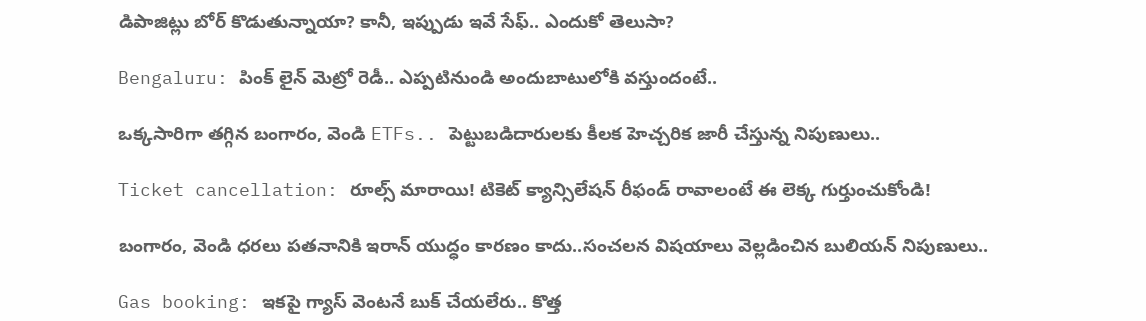డిపాజిట్లు బోర్ కొడుతున్నాయా? కానీ, ఇప్పుడు ఇవే సేఫ్.. ఎందుకో తెలుసా?

Bengaluru: పింక్ లైన్ మెట్రో రెడీ.. ఎప్పటినుండి అందుబాటులోకి వస్తుందంటే..

ఒక్కసారిగా తగ్గిన బంగారం, వెండి ETFs.. పెట్టుబడిదారులకు కీలక హెచ్చరిక జారీ చేస్తున్న నిపుణులు..

Ticket cancellation: రూల్స్ మారాయి! టికెట్ క్యాన్సిలేషన్ రీఫండ్ రావాలంటే ఈ లెక్క గుర్తుంచుకోండి!

బంగారం, వెండి ధరలు పతనానికి ఇరాన్ యుద్ధం కారణం కాదు..సంచలన విషయాలు వెల్లడించిన బులియన్ నిపుణులు..

Gas booking: ఇకపై గ్యాస్ వెంటనే బుక్ చేయలేరు.. కొత్త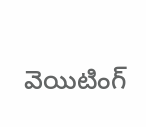వెయిటింగ్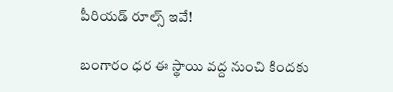పీరియడ్ రూల్స్ ఇవే!

బంగారం ధర ఈ స్థాయి వద్ద నుంచి కిందకు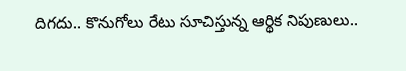దిగదు.. కొనుగోలు రేటు సూచిస్తున్న ఆర్థిక నిపుణులు..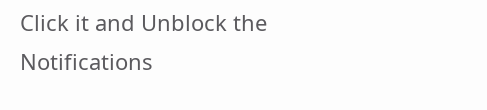Click it and Unblock the Notifications